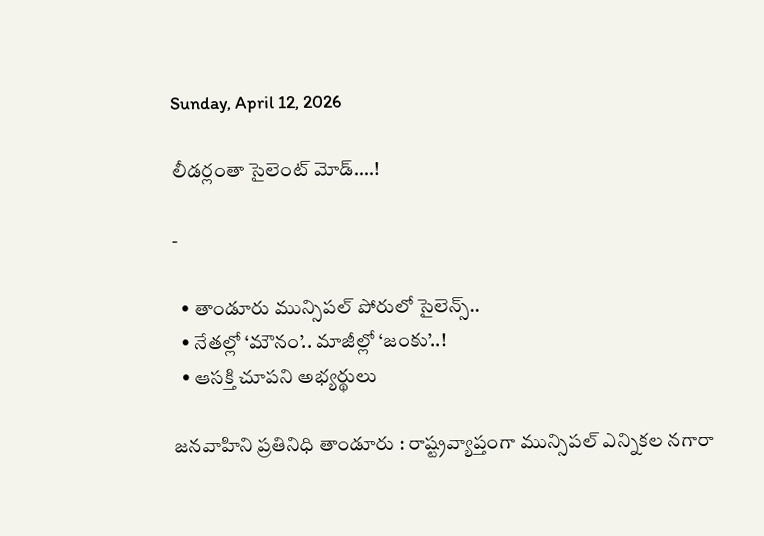Sunday, April 12, 2026

లీడర్లంతా సైలెంట్ మోడ్….!

-

  • తాండూరు మున్సిపల్ పోరులో సైలెన్స్..
  • నేతల్లో ‘మౌనం’.. మాజీల్లో ‘జంకు’..!
  • ఆసక్తి చూపని అభ్యర్థులు

జనవాహిని ప్రతినిధి తాండూరు : రాష్ట్రవ్యాప్తంగా మున్సిపల్ ఎన్నికల నగారా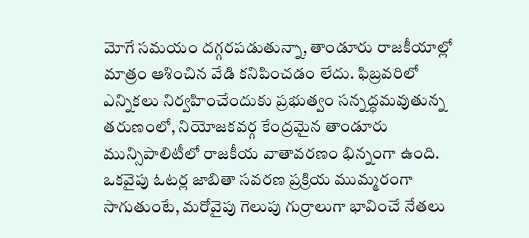మోగే సమయం దగ్గరపడుతున్నా, తాండూరు రాజకీయాల్లో మాత్రం ఆశించిన వేడి కనిపించడం లేదు. ఫిబ్రవరిలో ఎన్నికలు నిర్వహించేందుకు ప్రభుత్వం సన్నద్ధమవుతున్న తరుణంలో, నియోజకవర్గ కేంద్రమైన తాండూరు మున్సిపాలిటీలో రాజకీయ వాతావరణం భిన్నంగా ఉంది. ఒకవైపు ఓటర్ల జాబితా సవరణ ప్రక్రియ ముమ్మరంగా సాగుతుంటే, మరోవైపు గెలుపు గుర్రాలుగా భావించే నేతలు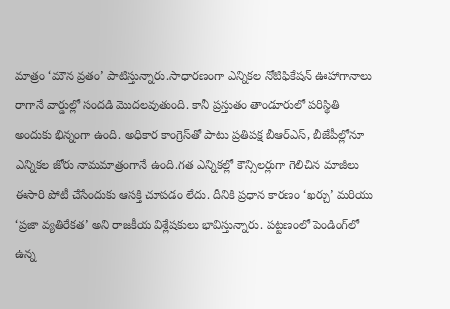మాత్రం ‘మౌన వ్రతం’ పాటిస్తున్నారు.సాధారణంగా ఎన్నికల నోటిఫికేషన్ ఊహాగానాలు రాగానే వార్డుల్లో సందడి మొదలవుతుంది. కానీ ప్రస్తుతం తాండూరులో పరిస్థితి అందుకు భిన్నంగా ఉంది. అధికార కాంగ్రెస్‌తో పాటు ప్రతిపక్ష బీఆర్‌ఎస్‌, బీజేపీల్లోనూ ఎన్నికల జోరు నామమాత్రంగానే ఉంది.గత ఎన్నికల్లో కౌన్సిలర్లుగా గెలిచిన మాజీలు ఈసారి పోటీ చేసేందుకు ఆసక్తి చూపడం లేదు. దీనికి ప్రధాన కారణం ‘ఖర్చు’ మరియు ‘ప్రజా వ్యతిరేకత’ అని రాజకీయ విశ్లేషకులు భావిస్తున్నారు. పట్టణంలో పెండింగ్‌లో ఉన్న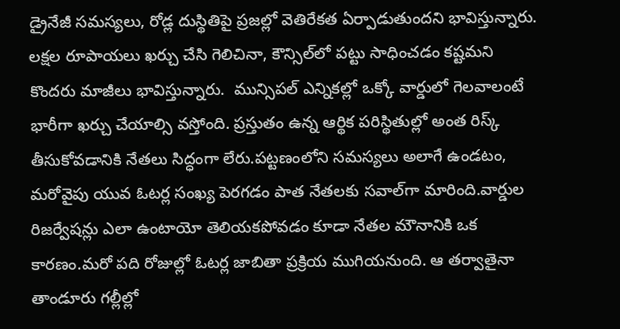డ్రైనేజీ సమస్యలు, రోడ్ల దుస్థితిపై ప్రజల్లో వెతిరేకత ఏర్పాడుతుందని భావిస్తున్నారు. లక్షల రూపాయలు ఖర్చు చేసి గెలిచినా, కౌన్సిల్‌లో పట్టు సాధించడం కష్టమని కొందరు మాజీలు భావిస్తున్నారు.  మున్సిపల్ ఎన్నికల్లో ఒక్కో వార్డులో గెలవాలంటే భారీగా ఖర్చు చేయాల్సి వస్తోంది. ప్రస్తుతం ఉన్న ఆర్థిక పరిస్థితుల్లో అంత రిస్క్ తీసుకోవడానికి నేతలు సిద్ధంగా లేరు.పట్టణంలోని సమస్యలు అలాగే ఉండటం, మరోవైపు యువ ఓటర్ల సంఖ్య పెరగడం పాత నేతలకు సవాల్‌గా మారింది.వార్డుల రిజర్వేషన్లు ఎలా ఉంటాయో తెలియకపోవడం కూడా నేతల మౌనానికి ఒక కారణం.మరో పది రోజుల్లో ఓటర్ల జాబితా ప్రక్రియ ముగియనుంది. ఆ తర్వాతైనా తాండూరు గల్లీల్లో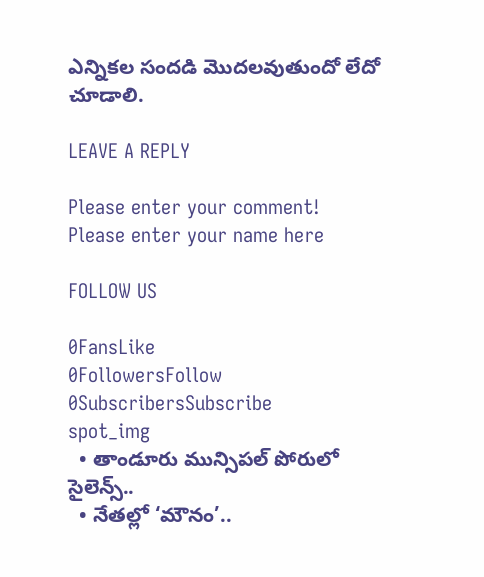ఎన్నికల సందడి మొదలవుతుందో లేదో చూడాలి.

LEAVE A REPLY

Please enter your comment!
Please enter your name here

FOLLOW US

0FansLike
0FollowersFollow
0SubscribersSubscribe
spot_img
  • తాండూరు మున్సిపల్ పోరులో సైలెన్స్..
  • నేతల్లో ‘మౌనం’..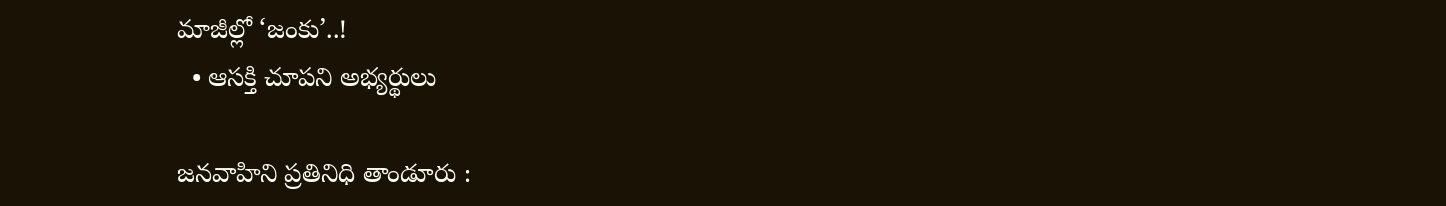మాజీల్లో ‘జంకు’..!
  • ఆసక్తి చూపని అభ్యర్థులు

జనవాహిని ప్రతినిధి తాండూరు :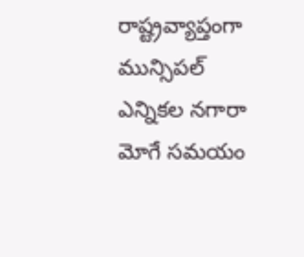రాష్ట్రవ్యాప్తంగా మున్సిపల్ ఎన్నికల నగారా మోగే సమయం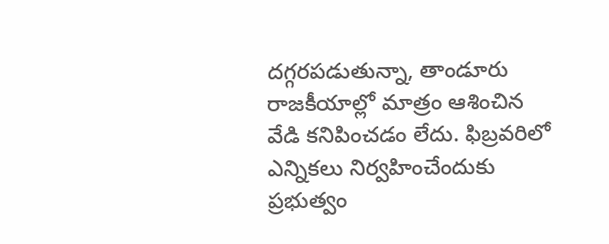దగ్గరపడుతున్నా, తాండూరు రాజకీయాల్లో మాత్రం ఆశించిన వేడి కనిపించడం లేదు. ఫిబ్రవరిలో ఎన్నికలు నిర్వహించేందుకు ప్రభుత్వం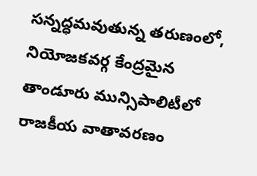సన్నద్ధమవుతున్న తరుణంలో, నియోజకవర్గ కేంద్రమైన తాండూరు మున్సిపాలిటీలో రాజకీయ వాతావరణం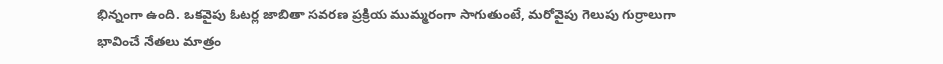భిన్నంగా ఉంది. ఒకవైపు ఓటర్ల జాబితా సవరణ ప్రక్రియ ముమ్మరంగా సాగుతుంటే, మరోవైపు గెలుపు గుర్రాలుగా భావించే నేతలు మాత్రం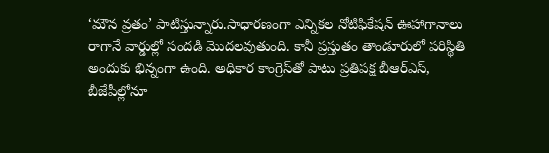‘మౌన వ్రతం’ పాటిస్తున్నారు.సాధారణంగా ఎన్నికల నోటిఫికేషన్ ఊహాగానాలు రాగానే వార్డుల్లో సందడి మొదలవుతుంది. కానీ ప్రస్తుతం తాండూరులో పరిస్థితి అందుకు భిన్నంగా ఉంది. అధికార కాంగ్రెస్‌తో పాటు ప్రతిపక్ష బీఆర్‌ఎస్‌, బీజేపీల్లోనూ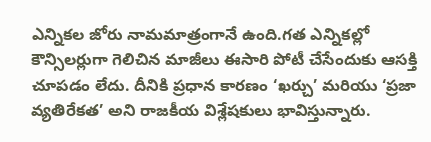ఎన్నికల జోరు నామమాత్రంగానే ఉంది.గత ఎన్నికల్లో కౌన్సిలర్లుగా గెలిచిన మాజీలు ఈసారి పోటీ చేసేందుకు ఆసక్తి చూపడం లేదు. దీనికి ప్రధాన కారణం ‘ఖర్చు’ మరియు ‘ప్రజా వ్యతిరేకత’ అని రాజకీయ విశ్లేషకులు భావిస్తున్నారు.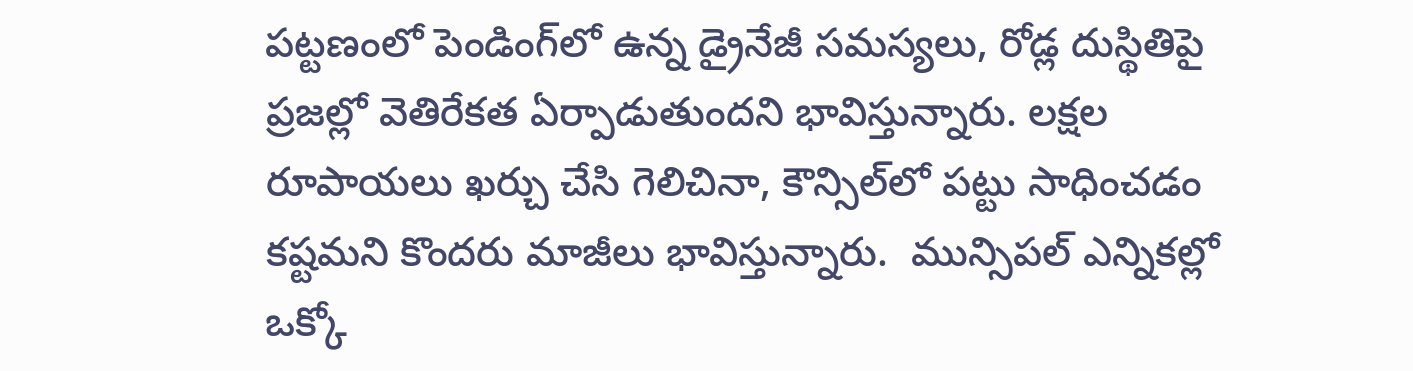పట్టణంలో పెండింగ్‌లో ఉన్న డ్రైనేజీ సమస్యలు, రోడ్ల దుస్థితిపై ప్రజల్లో వెతిరేకత ఏర్పాడుతుందని భావిస్తున్నారు. లక్షల రూపాయలు ఖర్చు చేసి గెలిచినా, కౌన్సిల్‌లో పట్టు సాధించడం కష్టమని కొందరు మాజీలు భావిస్తున్నారు.  మున్సిపల్ ఎన్నికల్లో ఒక్కో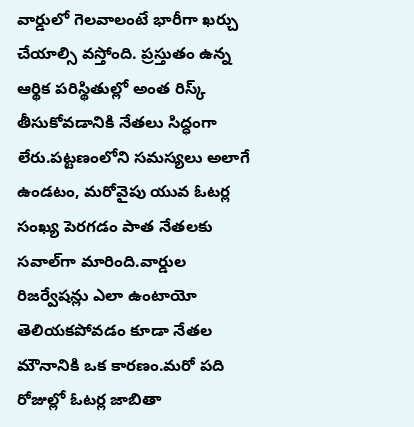వార్డులో గెలవాలంటే భారీగా ఖర్చు చేయాల్సి వస్తోంది. ప్రస్తుతం ఉన్న ఆర్థిక పరిస్థితుల్లో అంత రిస్క్ తీసుకోవడానికి నేతలు సిద్ధంగా లేరు.పట్టణంలోని సమస్యలు అలాగే ఉండటం, మరోవైపు యువ ఓటర్ల సంఖ్య పెరగడం పాత నేతలకు సవాల్‌గా మారింది.వార్డుల రిజర్వేషన్లు ఎలా ఉంటాయో తెలియకపోవడం కూడా నేతల మౌనానికి ఒక కారణం.మరో పది రోజుల్లో ఓటర్ల జాబితా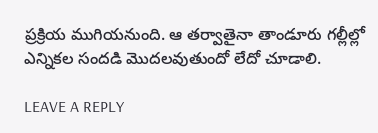ప్రక్రియ ముగియనుంది. ఆ తర్వాతైనా తాండూరు గల్లీల్లో ఎన్నికల సందడి మొదలవుతుందో లేదో చూడాలి.

LEAVE A REPLY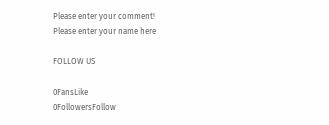Please enter your comment!
Please enter your name here

FOLLOW US

0FansLike
0FollowersFollow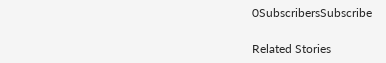0SubscribersSubscribe

Related Stories